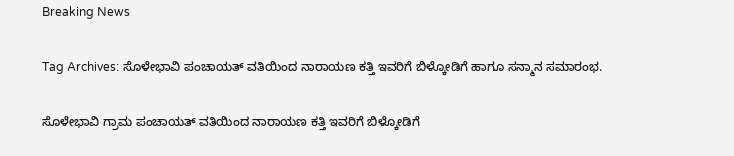Breaking News

Tag Archives: ಸೊಳೇಭಾವಿ ಪಂಚಾಯತ್ ವತಿಯಿಂದ ನಾರಾಯಣ ಕತ್ತಿ ಇವರಿಗೆ ಬಿಳ್ಕೋಡಿಗೆ ಹಾಗೂ ಸನ್ಮಾನ ಸಮಾರಂಭ.

ಸೊಳೇಭಾವಿ ಗ್ರಾಮ ಪಂಚಾಯತ್ ವತಿಯಿಂದ ನಾರಾಯಣ ಕತ್ತಿ ಇವರಿಗೆ ಬಿಳ್ಕೋಡಿಗೆ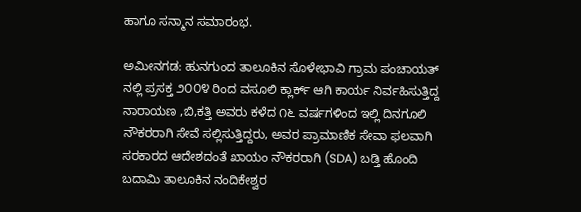ಹಾಗೂ ಸನ್ಮಾನ ಸಮಾರಂಭ.

ಅಮೀನಗಡ: ಹುನಗುಂದ ತಾಲೂಕಿನ ಸೊಳೇಭಾವಿ ಗ್ರಾಮ ಪಂಚಾಯತ್ ನಲ್ಲಿ ಪ್ರಸಕ್ತ ೨೦೦೪ ರಿಂದ ವಸೂಲಿ ಕ್ಲಾರ್ಕ್ ಆಗಿ ಕಾರ್ಯ ನಿರ್ವಹಿಸುತ್ತಿದ್ದ ನಾರಾಯಣ ,ಬಿ,ಕತ್ತಿ ಅವರು ಕಳೆದ ೧೬ ವರ್ಷಗಳಿಂದ ಇಲ್ಲಿ ದಿನಗೂಲಿ ನೌಕರರಾಗಿ ಸೇವೆ ಸಲ್ಲಿಸುತ್ತಿದ್ದರು, ಅವರ ಪ್ರಾಮಾಣಿಕ ಸೇವಾ ಫಲವಾಗಿ ಸರಕಾರದ ಆದೇಶದಂತೆ ಖಾಯಂ ನೌಕರರಾಗಿ (SDA) ಬಡ್ತಿ ಹೊಂದಿ ಬದಾಮಿ ತಾಲೂಕಿನ ನಂದಿಕೇಶ್ವರ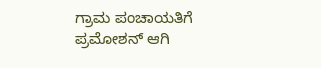ಗ್ರಾಮ ಪಂಚಾಯತಿಗೆ ಪ್ರಮೋಶನ್ ಆಗಿ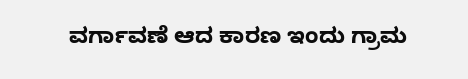ವರ್ಗಾವಣೆ ಆದ ಕಾರಣ ಇಂದು ಗ್ರಾಮ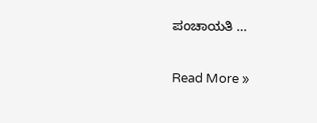ಪಂಚಾಯತಿ …

Read More »